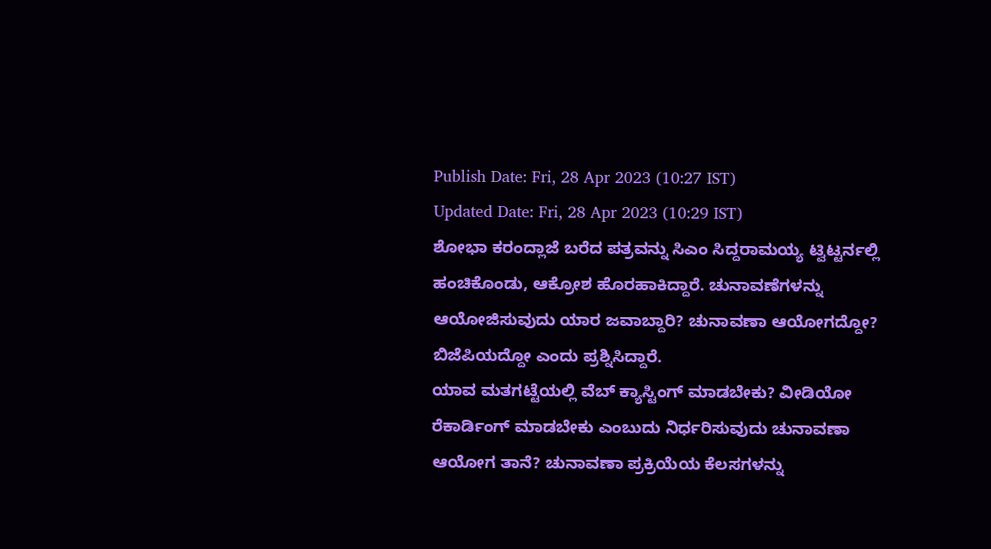Publish Date: Fri, 28 Apr 2023 (10:27 IST)
Updated Date: Fri, 28 Apr 2023 (10:29 IST)
ಶೋಭಾ ಕರಂದ್ಲಾಜೆ ಬರೆದ ಪತ್ರವನ್ನು ಸಿಎಂ ಸಿದ್ದರಾಮಯ್ಯ ಟ್ವಿಟ್ಟರ್ನಲ್ಲಿ ಹಂಚಿಕೊಂಡು, ಆಕ್ರೋಶ ಹೊರಹಾಕಿದ್ದಾರೆ. ಚುನಾವಣೆಗಳನ್ನು ಆಯೋಜಿಸುವುದು ಯಾರ ಜವಾಬ್ದಾರಿ? ಚುನಾವಣಾ ಆಯೋಗದ್ದೋ? ಬಿಜೆಪಿಯದ್ದೋ ಎಂದು ಪ್ರಶ್ನಿಸಿದ್ದಾರೆ.
ಯಾವ ಮತಗಟ್ಟೆಯಲ್ಲಿ ವೆಬ್ ಕ್ಯಾಸ್ಟಿಂಗ್ ಮಾಡಬೇಕು? ವೀಡಿಯೋ ರೆಕಾರ್ಡಿಂಗ್ ಮಾಡಬೇಕು ಎಂಬುದು ನಿರ್ಧರಿಸುವುದು ಚುನಾವಣಾ ಆಯೋಗ ತಾನೆ? ಚುನಾವಣಾ ಪ್ರಕ್ರಿಯೆಯ ಕೆಲಸಗಳನ್ನು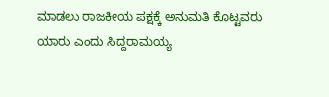ಮಾಡಲು ರಾಜಕೀಯ ಪಕ್ಷಕ್ಕೆ ಅನುಮತಿ ಕೊಟ್ಟವರು ಯಾರು ಎಂದು ಸಿದ್ದರಾಮಯ್ಯ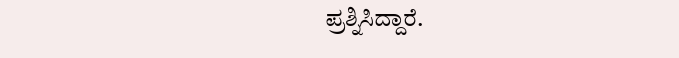ಪ್ರಶ್ನಿಸಿದ್ದಾರೆ.